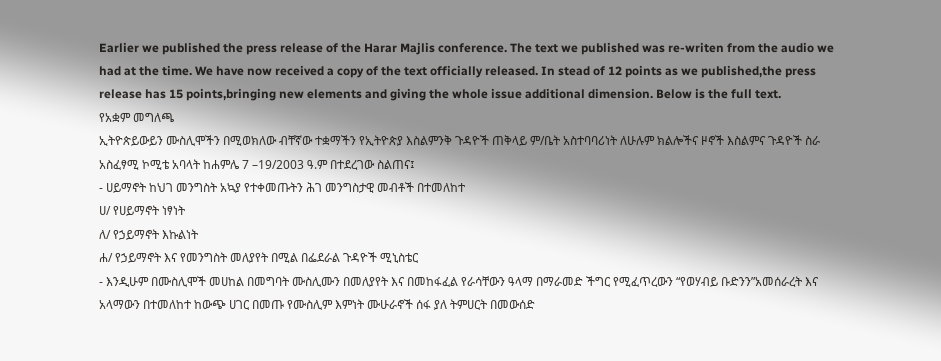Earlier we published the press release of the Harar Majlis conference. The text we published was re-writen from the audio we had at the time. We have now received a copy of the text officially released. In stead of 12 points as we published,the press release has 15 points,bringing new elements and giving the whole issue additional dimension. Below is the full text.
የአቋም መግለጫ
ኢትዮጵይውይን ሙስሊሞችን በሚወክለው ብቸኛው ተቋማችን የኢትዮጵያ እስልምንቅ ጉዳዮች ጠቅላይ ም/ቤት አስተባባሪነት ለሁሉም ክልሎችና ዞኖች እስልምና ጉዳዮች ስራ አስፈፃሚ ኮሚቴ አባላት ከሐምሌ 7 –19/2003 ዓ.ም በተደረገው ስልጠና፤
- ሀይማኖት ከህገ መንግስት አኳያ የተቀመጡትን ሕገ መንግስታዊ መብቶች በተመለከተ
ሀ/ የሀይማኖት ነፃነት
ለ/ የኃይማኖት እኩልነት
ሐ/ የኃይማኖት እና የመንግስት መለያየት በሚል በፌደራል ጉዳዮች ሚኒስቴር
- እንዲሁም በሙስሊሞች መሀከል በመግባት ሙስሊሙን በመለያየት እና በመከፋፈል የራሳቸውን ዓላማ በማራመድ ችግር የሚፈጥረውን “የወሃብይ ቡድንን”አመሰራረት እና አላማውን በተመለከተ ከውጭ ሀገር በመጡ የሙስሊም እምነት ሙሁራኖች ሰፋ ያለ ትምሀርት በመውሰድ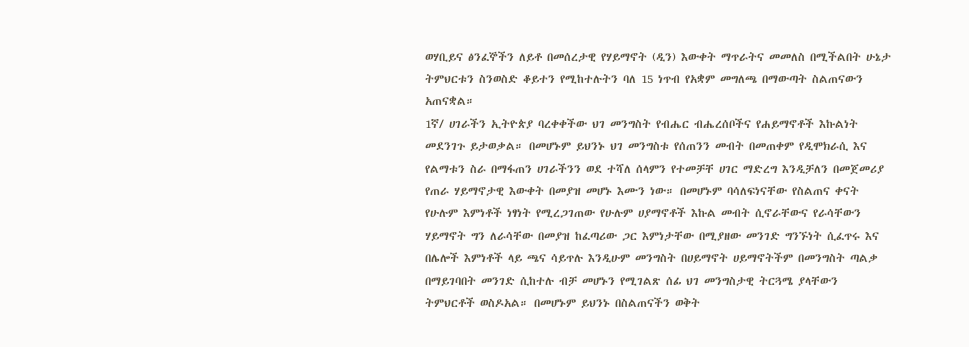ወሃቢይና ፅንፈኞችን ለይቶ በመሰረታዊ የሃይማኖት (ዲን) እውቀት ማጥራትና መመለስ በሚችልበት ሁኔታ ትምህርቱን ስንወስድ ቆይተን የሚከተሉትን ባለ 15 ነጥብ የአቋም መግለጫ በማውጣት ስልጠናውን አጠናቋል።
1ኛ/ ሀገራችን ኢትዮጵያ ባረቀቀችው ህገ መንግስት የብሔር ብሔረሰቦችና የሐይማኖቶች እኩልነት መደንገጉ ይታወቃል። በመሆኑም ይህንኑ ህገ መንግስቱ የሰጠንን መብት በመጠቀም የዲሞክራሲ እና የልማቱን ስራ በማፋጠን ሀገራችንን ወደ ተሻለ ሰላምን የተመቻቸ ሀገር ማድረግ እንዲቻለን በመጀመሪያ የጠራ ሃይማኖታዊ እውቀት በመያዝ መሆኑ እሙን ነው። በመሆኑም ባሳለፍነናቸው የስልጠና ቀናት የሁሉም እምነቶች ነፃነት የሚረጋገጠው የሁሉም ሀያማኖቶች እኩል መብት ሲኖራቸውና የራሳቸውን ሃይማኖት ግን ለራሳቸው በመያዝ ከፈጣሪው ጋር እምነታቸው በሚያዘው መንገድ ግንኙነት ሲፈጥሩ እና በሌሎች እምነቶች ላይ ጫና ሳይጥሉ እንዲሁም መንግስት በሀይማኖት ሀይማኖትችም በመንግስት ጣልቃ በማይገባበት መንገድ ሲከተሉ ብቻ መሆኑን የሚገልጽ ሰፊ ህገ መንግስታዊ ትርጓሜ ያላቸውን ትምህርቶች ወስዶአል። በመሆኑም ይህንኑ በስልጠናችን ወቅት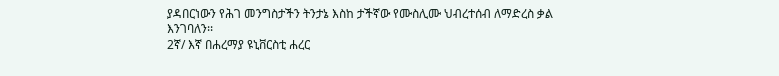ያዳበርነውን የሕገ መንግስታችን ትንታኔ እስከ ታችኛው የሙስሊሙ ህብረተሰብ ለማድረስ ቃል እንገባለን፡፡
2ኛ/ እኛ በሐረማያ ዩኒቨርስቲ ሐረር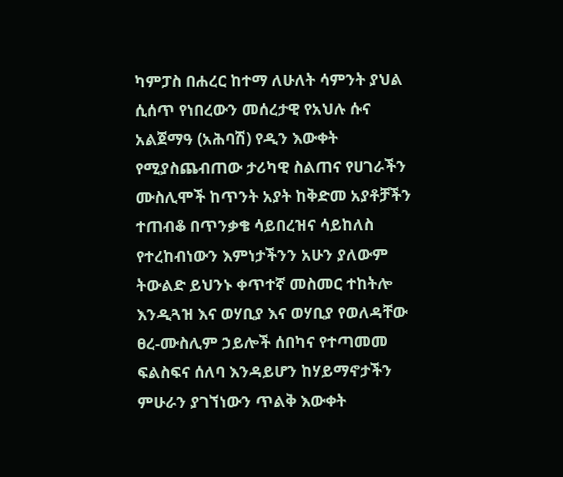ካምፓስ በሐረር ከተማ ለሁለት ሳምንት ያህል ሲሰጥ የነበረውን መሰረታዊ የአህሉ ሱና አልጀማዓ (አሕባሽ) የዲን እውቀት የሚያስጨብጠው ታሪካዊ ስልጠና የሀገራችን ሙስሊሞች ከጥንት አያት ከቅድመ አያቶቻችን ተጠብቆ በጥንቃቄ ሳይበረዝና ሳይከለስ የተረከብነውን እምነታችንን አሁን ያለውም ትውልድ ይህንኑ ቀጥተኛ መስመር ተከትሎ እንዲጓዝ እና ወሃቢያ እና ወሃቢያ የወለዳቸው ፀረ-ሙስሊም ኃይሎች ሰበካና የተጣመመ ፍልስፍና ሰለባ እንዳይሆን ከሃይማኖታችን ምሁራን ያገኘነውን ጥልቅ እውቀት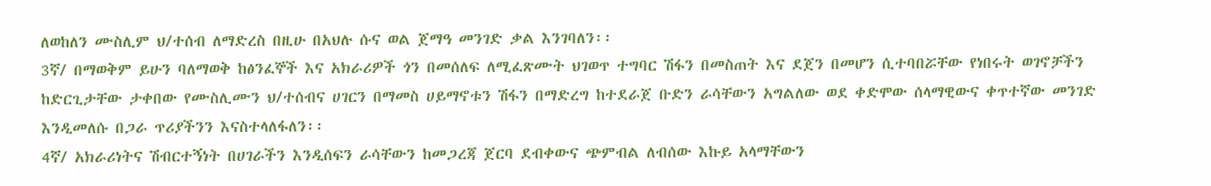ለወከለን ሙስሊም ህ/ተሰብ ለማድረስ በዚሁ በአህሉ ሱና ወል ጀማዓ መንገድ ቃል እንገባለን፡፡
3ኛ/ በማወቅም ይሁን ባለማወቅ ከፅንፈኞች እና አክራሪዎች ጎን በመሰለፍ ለሚፈጽሙት ህገወጥ ተግባር ሽፋን በመስጠት እና ደጀን በመሆን ሲተባበሯቸው የነበሩት ወገኖቻችን ከድርጊታቸው ታቀበው የሙስሊሙን ህ/ተሰብና ሀገርን በማመስ ሀይማኖቱን ሽፋን በማድረግ ከተደራጀ ቡድን ራሳቸውን አግልለው ወደ ቀድሞው ሰላማዊውና ቀጥተኛው መንገድ እንዲመለሱ በጋራ ጥሪያችንን እናስተላለፋለን፡፡
4ኛ/ አክራሪነትና ሽብርተኝነት በሀገራችን እንዲሰፍን ራሳቸውን ከመጋረጃ ጀርባ ደብቀውና ጭምብል ለብሰው እኩይ አላማቸውን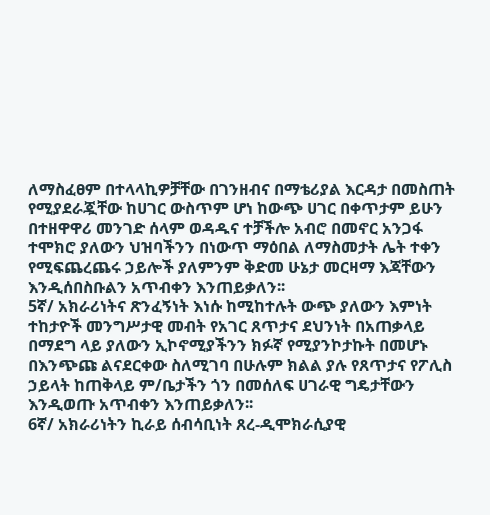ለማስፈፀም በተላላኪዎቻቸው በገንዘብና በማቴሪያል እርዳታ በመስጠት የሚያደራጇቸው ከሀገር ውስጥም ሆነ ከውጭ ሀገር በቀጥታም ይሁን በተዘዋዋሪ መንገድ ሰላም ወዳዱና ተቻችሎ አብሮ በመኖር አንጋፋ ተሞክሮ ያለውን ህዝባችንን በነውጥ ማዕበል ለማስመታት ሌት ተቀን የሚፍጨረጨሩ ኃይሎች ያለምንም ቅድመ ሁኔታ መርዛማ እጃቸውን እንዲሰበስቡልን አጥብቀን እንጠይቃለን፡፡
5ኛ/ አክራሪነትና ጽንፈኝነት እነሱ ከሚከተሉት ውጭ ያለውን እምነት ተከታዮች መንግሥታዊ መብት የአገር ጸጥታና ደህንነት በአጠቃላይ በማደግ ላይ ያለውን ኢኮኖሚያችንን ክፉኛ የሚያንኮታኩት በመሆኑ በእንጭጩ ልናደርቀው ስለሚገባ በሁሉም ክልል ያሉ የጸጥታና የፖሊስ ኃይላት ከጠቅላይ ም/ቤታችን ጎን በመሰለፍ ሀገራዊ ግዴታቸውን እንዲወጡ አጥብቀን እንጠይቃለን፡፡
6ኛ/ አክራሪነትን ኪራይ ሰብሳቢነት ጸረ-ዲሞክራሲያዊ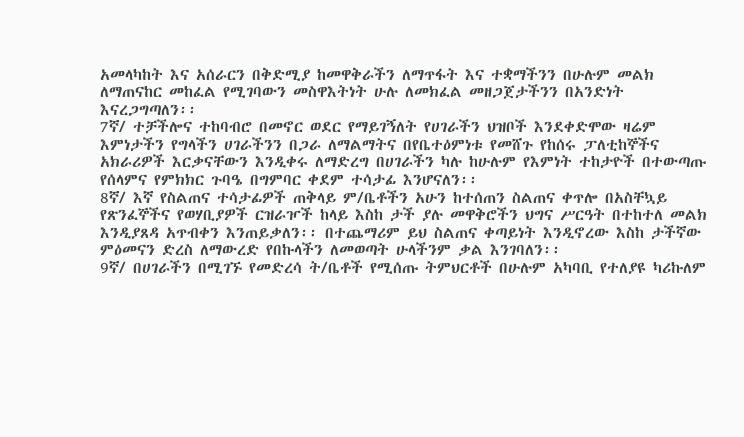አመላካከት እና አሰራርን በቅድሚያ ከመዋቅራችን ለማጥፋት እና ተቋማችንን በሁሉም መልክ ለማጠናከር መከፈል የሚገባውን መስዋእትነት ሁሉ ለመክፈል መዘጋጀታችንን በአንድነት እናረጋግጣለን፡፡
7ኛ/ ተቻችሎና ተከባብሮ በመኖር ወደር የማይገኝለት የሀገራችን ህዝቦች እንደቀድሞው ዛሬም እምነታችን የግላችን ሀገራችንን በጋራ ለማልማትና በየቤተዕምነቱ የመሸጉ የከሰሩ ፓለቲከኞችና አክራሪዎች እርቃናቸውን እንዲቀሩ ለማድረግ በሀገራችን ካሉ ከሁሉም የእምነት ተከታዮች በተውጣጡ የሰላምና የምክክር ጉባዔ በግምባር ቀደም ተሳታፊ እንሆናለን፡፡
8ኛ/ እኛ የስልጠና ተሳታፊዎች ጠቅላይ ም/ቤቶችን አሁን ከተሰጠን ስልጠና ቀጥሎ በአስቸኳይ የጽንፈኞችና የወሃቢያዎች ርዝራዦች ከላይ እስከ ታች ያሉ መዋቅሮችን ህግና ሥርዓት በተከተለ መልክ እንዲያጸዳ አጥብቀን እንጠይቃለን፡፡ በተጨማሪም ይህ ስልጠና ቀጣይነት እንዲኖረው እስከ ታችኛው ምዕመናን ድረስ ለማውረድ የበኩላችን ለመወጣት ሁላችንም ቃል እንገባለን፡፡
9ኛ/ በሀገራችን በሚገኙ የመድረሳ ት/ቤቶች የሚሰጡ ትምህርቶች በሁሉም አካባቢ የተለያዩ ካሪኩለም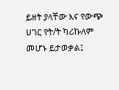ይዘት ያላቸው እና የውጭ ሀገር የት/ት ካሪኩለም መሆኑ ይታወቃል፤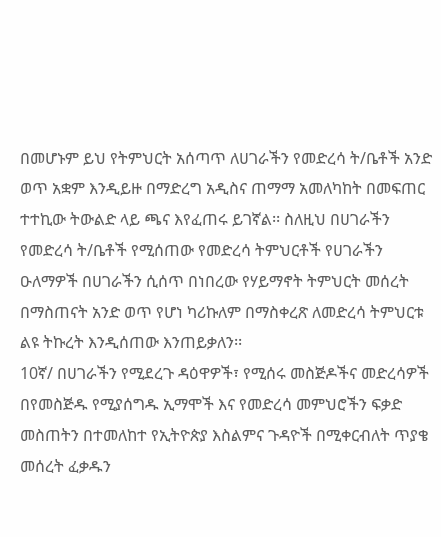በመሆኑም ይህ የትምህርት አሰጣጥ ለሀገራችን የመድረሳ ት/ቤቶች አንድ ወጥ አቋም እንዲይዙ በማድረግ አዲስና ጠማማ አመለካከት በመፍጠር ተተኪው ትውልድ ላይ ጫና እየፈጠሩ ይገኛል፡፡ ስለዚህ በሀገራችን የመድረሳ ት/ቤቶች የሚሰጠው የመድረሳ ትምህርቶች የሀገራችን ዑለማዎች በሀገራችን ሲሰጥ በነበረው የሃይማኖት ትምህርት መሰረት በማስጠናት አንድ ወጥ የሆነ ካሪኩለም በማስቀረጽ ለመድረሳ ትምህርቱ ልዩ ትኩረት እንዲሰጠው እንጠይቃለን፡፡
10ኛ/ በሀገራችን የሚደረጉ ዳዕዋዎች፣ የሚሰሩ መስጅዶችና መድረሳዎች በየመስጅዱ የሚያሰግዱ ኢማሞች እና የመድረሳ መምህሮችን ፍቃድ መስጠትን በተመለከተ የኢትዮጵያ እስልምና ጉዳዮች በሚቀርብለት ጥያቄ መሰረት ፈቃዱን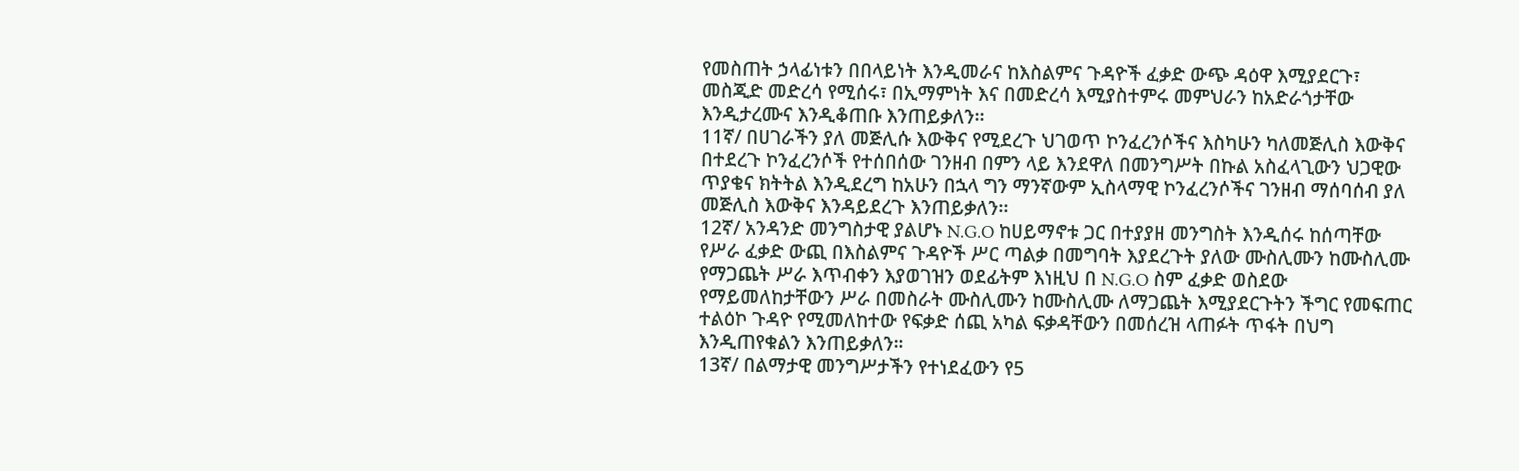የመስጠት ኃላፊነቱን በበላይነት እንዲመራና ከእስልምና ጉዳዮች ፈቃድ ውጭ ዳዕዋ እሚያደርጉ፣ መስጂድ መድረሳ የሚሰሩ፣ በኢማምነት እና በመድረሳ እሚያስተምሩ መምህራን ከአድራጎታቸው እንዲታረሙና እንዲቆጠቡ እንጠይቃለን፡፡
11ኛ/ በሀገራችን ያለ መጅሊሱ እውቅና የሚደረጉ ህገወጥ ኮንፈረንሶችና እስካሁን ካለመጅሊስ እውቅና በተደረጉ ኮንፈረንሶች የተሰበሰው ገንዘብ በምን ላይ እንደዋለ በመንግሥት በኩል አስፈላጊውን ህጋዊው ጥያቄና ክትትል እንዲደረግ ከአሁን በኋላ ግን ማንኛውም ኢስላማዊ ኮንፈረንሶችና ገንዘብ ማሰባሰብ ያለ መጅሊስ እውቅና እንዳይደረጉ እንጠይቃለን፡፡
12ኛ/ አንዳንድ መንግስታዊ ያልሆኑ N.G.O ከሀይማኖቱ ጋር በተያያዘ መንግስት እንዲሰሩ ከሰጣቸው የሥራ ፈቃድ ውጪ በእስልምና ጉዳዮች ሥር ጣልቃ በመግባት እያደረጉት ያለው ሙስሊሙን ከሙስሊሙ የማጋጨት ሥራ እጥብቀን እያወገዝን ወደፊትም እነዚህ በ N.G.O ስም ፈቃድ ወስደው የማይመለከታቸውን ሥራ በመስራት ሙስሊሙን ከሙስሊሙ ለማጋጨት እሚያደርጉትን ችግር የመፍጠር ተልዕኮ ጉዳዮ የሚመለከተው የፍቃድ ሰጪ አካል ፍቃዳቸውን በመሰረዝ ላጠፉት ጥፋት በህግ እንዲጠየቁልን እንጠይቃለን።
13ኛ/ በልማታዊ መንግሥታችን የተነደፈውን የ5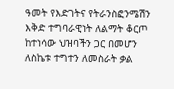ዓመት የእድገትና የትራንስፎንሜሽን እቅድ ተግባራዊነት ለልማት ቆርጦ ከተነሳው ህዝባችን ጋር በመሆን ለስኬቱ ተግተን ለመስራት ቃል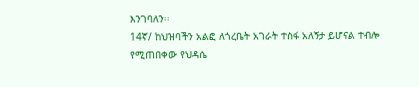እንገባለን፡፡
14ኛ/ ከህዝባችን አልፎ ለጎረቤት አገራት ተስፋ አለኝታ ይሆናል ተብሎ የሚጠበቀው የህዳሴ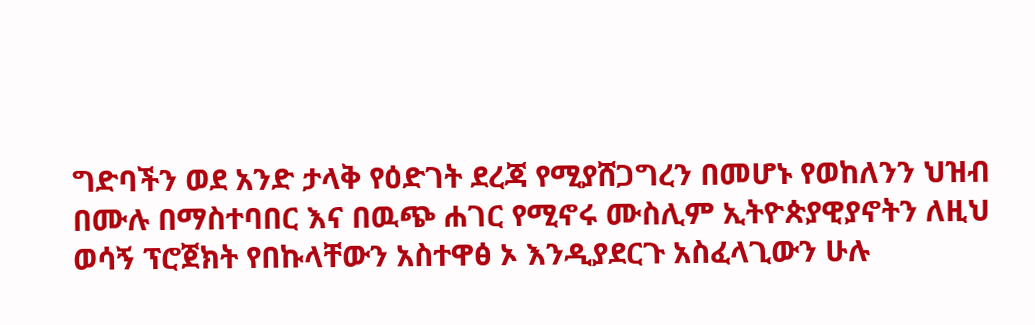ግድባችን ወደ አንድ ታላቅ የዕድገት ደረጃ የሚያሸጋግረን በመሆኑ የወከለንን ህዝብ በሙሉ በማስተባበር እና በዉጭ ሐገር የሚኖሩ ሙስሊም ኢትዮጵያዊያኖትን ለዚህ ወሳኝ ፕሮጀክት የበኩላቸውን አስተዋፅ ኦ እንዲያደርጉ አስፈላጊውን ሁሉ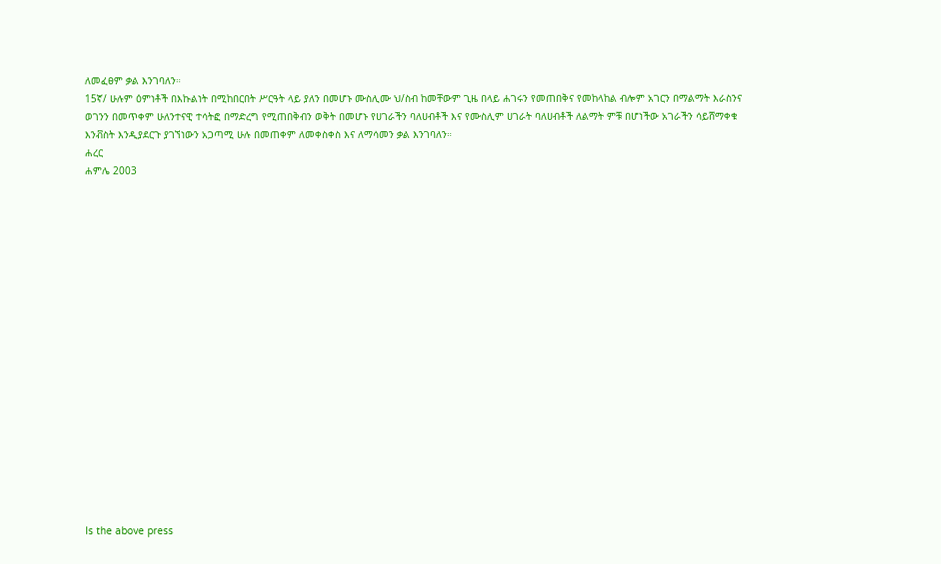ለመፈፀም ቃል እንገባለን።
15ኛ/ ሁሉም ዕምነቶች በእኩልነት በሚከበርበት ሥርዓት ላይ ያለን በመሆኑ ሙስሊሙ ህ/ስብ ከመቸውም ጊዜ በላይ ሐገሩን የመጠበቅና የመከላከል ብሎም አገርን በማልማት እራስንና ወገንን በመጥቀም ሁለንተናዊ ተሳትፎ በማድረግ የሚጠበቅብን ወቅት በመሆኑ የሀገራችን ባለሀብቶች እና የሙስሊም ሀገራት ባለሀብቶች ለልማት ምቹ በሆነችው አገራችን ሳይሸማቀቁ እንቭስት እንዲያደርጉ ያገኘነውን አጋጣሚ ሁሉ በመጠቀም ለመቀስቀስ እና ለማሳመን ቃል እንገባለን።
ሐረር
ሐምሌ 2003



















Is the above press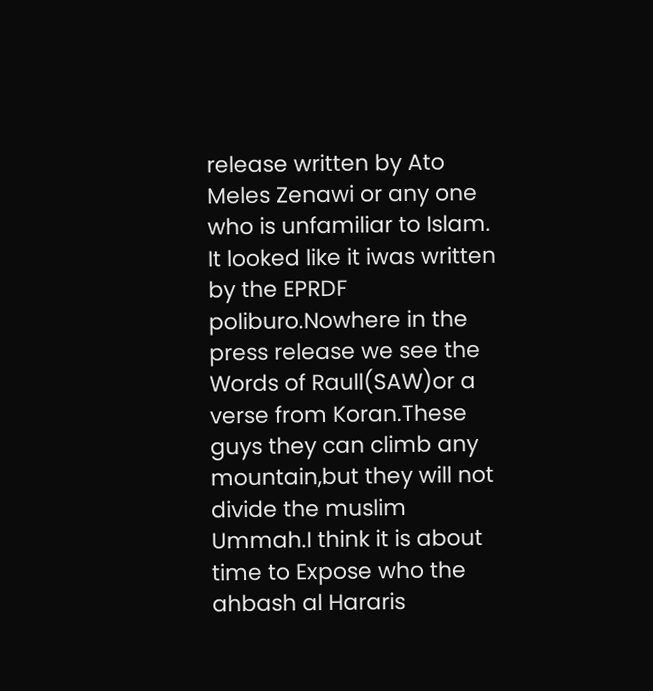release written by Ato Meles Zenawi or any one who is unfamiliar to Islam. It looked like it iwas written by the EPRDF poliburo.Nowhere in the press release we see the Words of Raull(SAW)or a verse from Koran.These guys they can climb any mountain,but they will not divide the muslim Ummah.I think it is about time to Expose who the ahbash al Hararis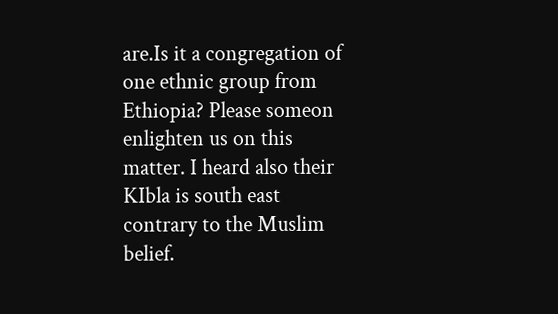are.Is it a congregation of one ethnic group from Ethiopia? Please someon enlighten us on this matter. I heard also their KIbla is south east contrary to the Muslim belief.